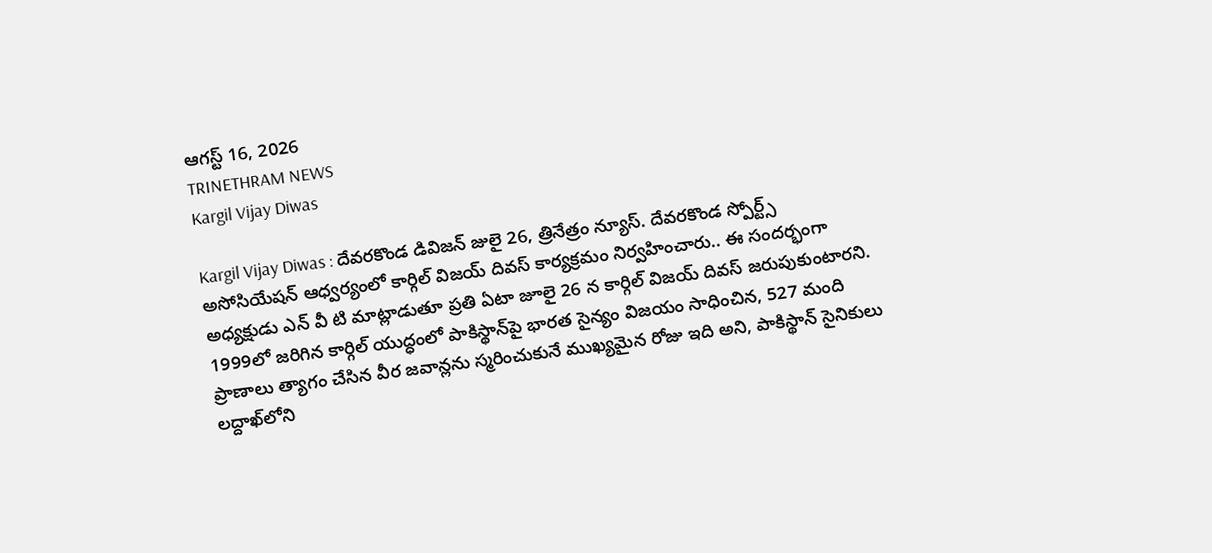ఆగస్ట్ 16, 2026
TRINETHRAM NEWS
Kargil Vijay Diwas

Kargil Vijay Diwas : దేవరకొండ డివిజన్ జులై 26, త్రినేత్రం న్యూస్. దేవరకొండ స్పోర్ట్స్ అసోసియేషన్ ఆధ్వర్యంలో కార్గిల్ విజయ్ దివస్ కార్యక్రమం నిర్వహించారు.. ఈ సందర్భంగా అధ్యక్షుడు ఎన్ వీ టి మాట్లాడుతూ ప్రతి ఏటా జూలై 26 న కార్గిల్ విజయ్ దివస్ జరుపుకుంటారని. 1999లో జరిగిన కార్గిల్ యుద్ధంలో పాకిస్థాన్‌పై భారత సైన్యం విజయం సాధించిన, 527 మంది ప్రాణాలు త్యాగం చేసిన వీర జవాన్లను స్మరించుకునే ముఖ్యమైన రోజు ఇది అని, పాకిస్థాన్ సైనికులు లద్దాఖ్‌లోని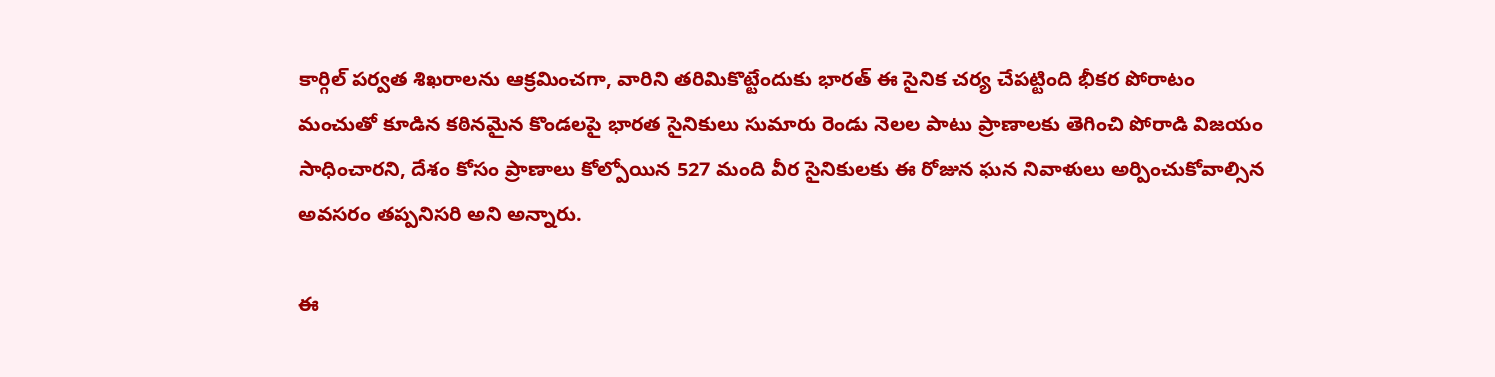కార్గిల్ పర్వత శిఖరాలను ఆక్రమించగా, వారిని తరిమికొట్టేందుకు భారత్ ఈ సైనిక చర్య చేపట్టింది భీకర పోరాటం మంచుతో కూడిన కఠినమైన కొండలపై భారత సైనికులు సుమారు రెండు నెలల పాటు ప్రాణాలకు తెగించి పోరాడి విజయం సాధించారని, దేశం కోసం ప్రాణాలు కోల్పోయిన 527 మంది వీర సైనికులకు ఈ రోజున ఘన నివాళులు అర్పించుకోవాల్సిన అవసరం తప్పనిసరి అని అన్నారు.

ఈ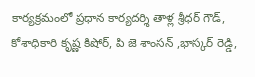కార్యక్రమంలో ప్రధాన కార్యదర్శి తాళ్ల శ్రీధర్ గౌడ్, కోశాధికారి కృష్ణ కిషోర్, పి జె శాంసన్ ,భాస్కర్ రెడ్డి,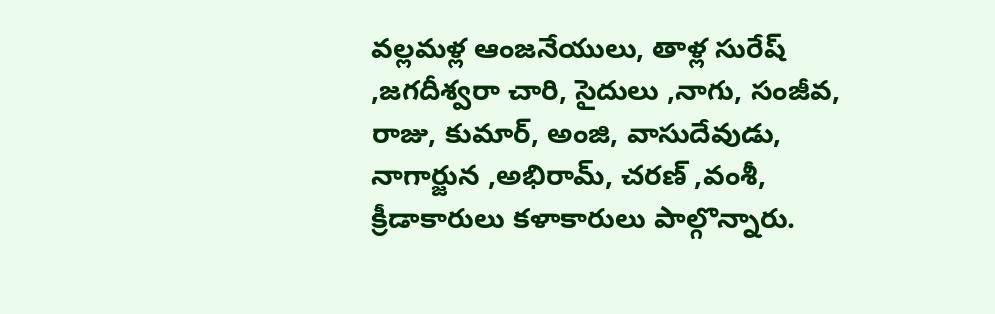వల్లమళ్ల ఆంజనేయులు, తాళ్ల సురేష్ ,జగదీశ్వరా చారి, సైదులు ,నాగు, సంజీవ, రాజు, కుమార్, అంజి, వాసుదేవుడు, నాగార్జున ,అభిరామ్, చరణ్ ,వంశీ, క్రీడాకారులు కళాకారులు పాల్గొన్నారు.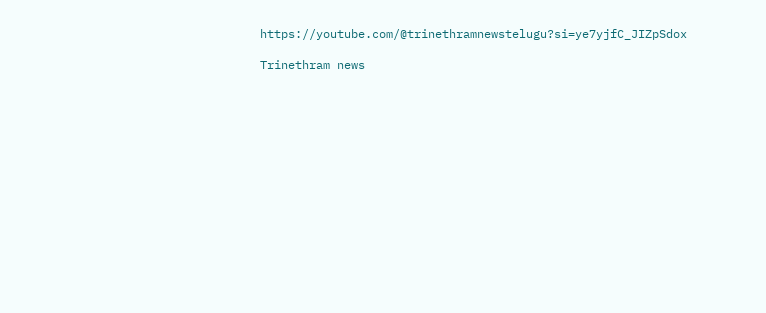https://youtube.com/@trinethramnewstelugu?si=ye7yjfC_JIZpSdox

Trinethram news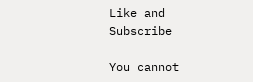Like and Subscribe

You cannot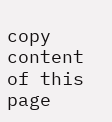copy content of this page